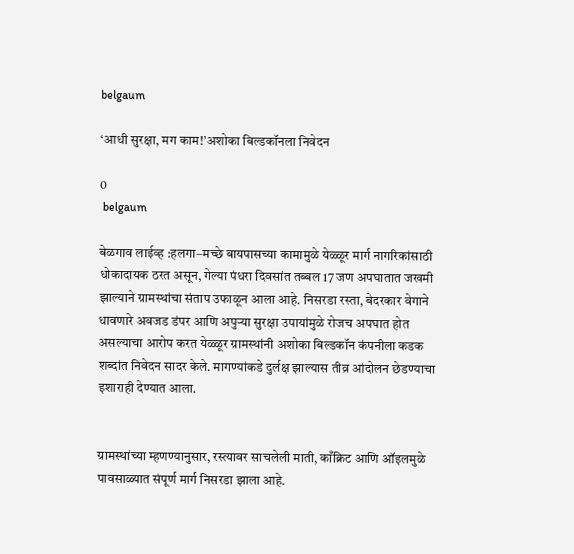belgaum

‘आधी सुरक्षा, मग काम!’अशोका बिल्डकॉनला निवेदन

0
 belgaum

बेळगाव लाईव्ह :हलगा–मच्छे बायपासच्या कामामुळे येळ्ळूर मार्ग नागरिकांसाठी धोकादायक ठरत असून, गेल्या पंधरा दिवसांत तब्बल 17 जण अपघातात जखमी झाल्याने ग्रामस्थांचा संताप उफाळून आला आहे. निसरडा रस्ता, बेदरकार वेगाने धावणारे अवजड डंपर आणि अपुऱ्या सुरक्षा उपायांमुळे रोजच अपघात होत असल्याचा आरोप करत येळ्ळूर ग्रामस्थांनी अशोका बिल्डकॉन कंपनीला कडक शब्दांत निवेदन सादर केले. मागण्यांकडे दुर्लक्ष झाल्यास तीव्र आंदोलन छेडण्याचा इशाराही देण्यात आला.


ग्रामस्थांच्या म्हणण्यानुसार, रस्त्यावर साचलेली माती, काँक्रिट आणि ऑइलमुळे पावसाळ्यात संपूर्ण मार्ग निसरडा झाला आहे.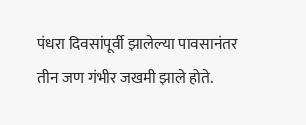पंधरा दिवसांपूर्वी झालेल्या पावसानंतर तीन जण गंभीर जखमी झाले होते.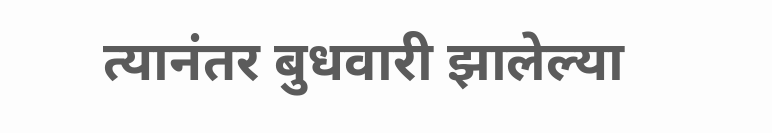त्यानंतर बुधवारी झालेल्या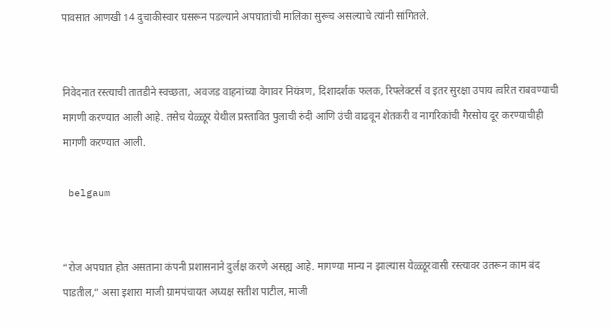पावसात आणखी 14 दुचाकीस्वार घसरून पडल्याने अपघातांची मालिका सुरूच असल्याचे त्यांनी सांगितले.


निवेदनात रस्त्याची तातडीने स्वच्छता, अवजड वाहनांच्या वेगावर नियंत्रण, दिशादर्शक फलक, रिफ्लेक्टर्स व इतर सुरक्षा उपाय त्वरित राबवण्याची मागणी करण्यात आली आहे. तसेच येळ्ळूर येथील प्रस्तावित पुलाची रुंदी आणि उंची वाढवून शेतकरी व नागरिकांची गैरसोय दूर करण्याचीही मागणी करण्यात आली.

 belgaum


“रोज अपघात होत असताना कंपनी प्रशासनाने दुर्लक्ष करणे असह्य आहे. मागण्या मान्य न झाल्यास येळ्ळूरवासी रस्त्यावर उतरून काम बंद पाडतील,” असा इशारा माजी ग्रामपंचायत अध्यक्ष सतीश पाटील, माजी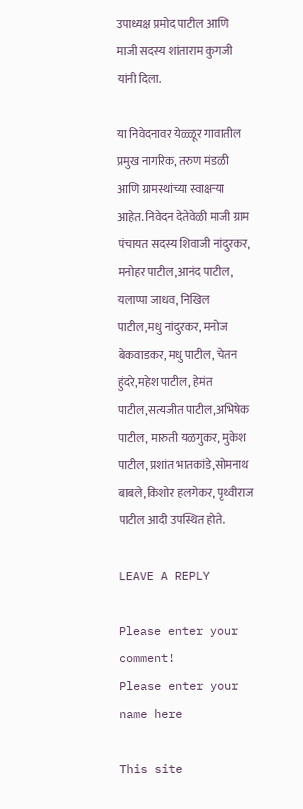उपाध्यक्ष प्रमोद पाटील आणि माजी सदस्य शांताराम कुगजी यांनी दिला.

या निवेदनावर येळ्ळूर गावातील प्रमुख नागरिक, तरुण मंडळी आणि ग्रामस्थांच्या स्वाक्षऱ्या आहेत. निवेदन देतेवेळी माजी ग्राम पंचायत सदस्य शिवाजी नांदुरकर, मनोहर पाटील,आनंद पाटील, यलाप्पा जाधव, निखिल पाटील,मधु नांदुरकर, मनोज बेकवाडकर, मधु पाटील, चेतन हुंदरे,महेश पाटील, हेमंत पाटील,सत्यजीत पाटील,अभिषेक पाटील, मारुती यळगुक‌र, मुकेश पाटील, प्रशांत भातकांडे,सोमनाथ बाबले,किशोर हलगेकर, पृथ्वीराज पाटील आदी उपस्थित होते.

LEAVE A REPLY

Please enter your comment!
Please enter your name here

This site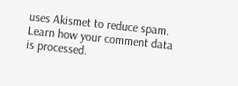uses Akismet to reduce spam. Learn how your comment data is processed.